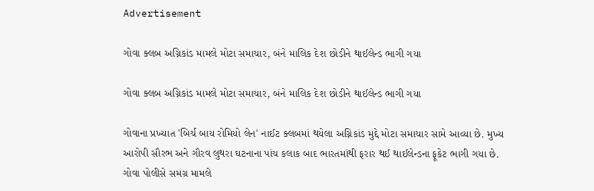Advertisement

ગોવા ક્લબ અગ્નિકાંડ મામલે મોટા સમાચાર, બંને માલિક દેશ છોડીને થાઈલેન્ડ ભાગી ગયા

ગોવા ક્લબ અગ્નિકાંડ મામલે મોટા સમાચાર, બંને માલિક દેશ છોડીને થાઈલેન્ડ ભાગી ગયા

ગોવાના પ્રખ્યાત 'બિર્ચ બાય રોમિયો લેન' નાઈટ ક્લબમાં થયેલા અગ્નિકાંડ મુદ્દે મોટા સમાચાર સામે આવ્યા છે. મુખ્ય આરોપી સૌરભ અને ગૌરવ લુથરા ઘટનાના પાંચ કલાક બાદ ભારતમાંથી ફરાર થઈ થાઈલેન્ડના ફૂકેટ ભાગી ગયા છે. ગોવા પોલીસે સમગ્ર મામલે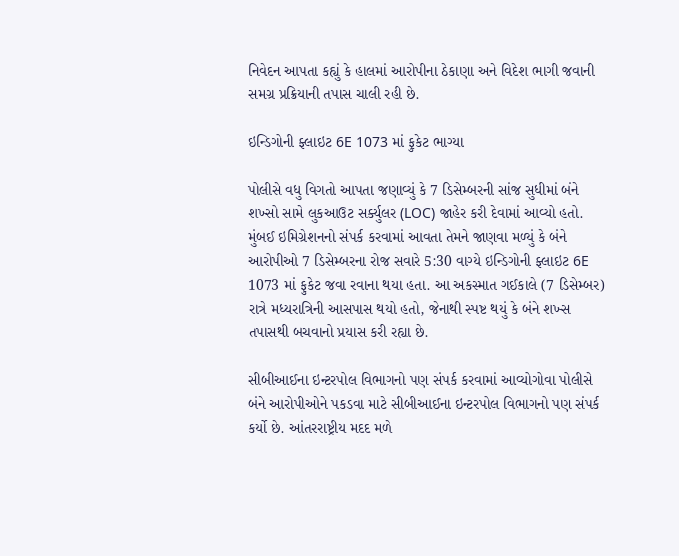નિવેદન આપતા કહ્યું કે હાલમાં આરોપીના ઠેકાણા અને વિદેશ ભાગી જવાની સમગ્ર પ્રક્રિયાની તપાસ ચાલી રહી છે.

ઇન્ડિગોની ફ્લાઇટ 6E 1073 માં ફુકેટ ભાગ્યા

પોલીસે વધુ વિગતો આપતા જણાવ્યું કે 7 ડિસેમ્બરની સાંજ સુધીમાં બંને શખ્સો સામે લુકઆઉટ સર્ક્યુલર (LOC) જાહેર કરી દેવામાં આવ્યો હતો. મુંબઈ ઇમિગ્રેશનનો સંપર્ક કરવામાં આવતા તેમને જાણવા મળ્યું કે બંને આરોપીઓ 7 ડિસેમ્બરના રોજ સવારે 5:30 વાગ્યે ઇન્ડિગોની ફ્લાઇટ 6E 1073 માં ફુકેટ જવા રવાના થયા હતા. આ અકસ્માત ગઈકાલે (7 ડિસેમ્બર) રાત્રે મધ્યરાત્રિની આસપાસ થયો હતો, જેનાથી સ્પષ્ટ થયું કે બંને શખ્સ તપાસથી બચવાનો પ્રયાસ કરી રહ્યા છે.

સીબીઆઈના ઇન્ટરપોલ વિભાગનો પણ સંપર્ક કરવામાં આવ્યોગોવા પોલીસે બંને આરોપીઓને પકડવા માટે સીબીઆઈના ઇન્ટરપોલ વિભાગનો પણ સંપર્ક કર્યો છે. આંતરરાષ્ટ્રીય મદદ મળે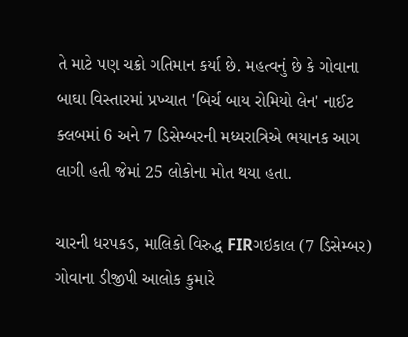તે માટે પણ ચક્રો ગતિમાન કર્યા છે. મહત્વનું છે કે ગોવાના બાઘા વિસ્તારમાં પ્રખ્યાત 'બિર્ચ બાય રોમિયો લેન' નાઈટ ક્લબમાં 6 અને 7 ડિસેમ્બરની મધ્યરાત્રિએ ભયાનક આગ લાગી હતી જેમાં 25 લોકોના મોત થયા હતા.

ચારની ધરપકડ, માલિકો વિરુદ્ધ FIRગઇકાલ (7 ડિસેમ્બર) ગોવાના ડીજીપી આલોક કુમારે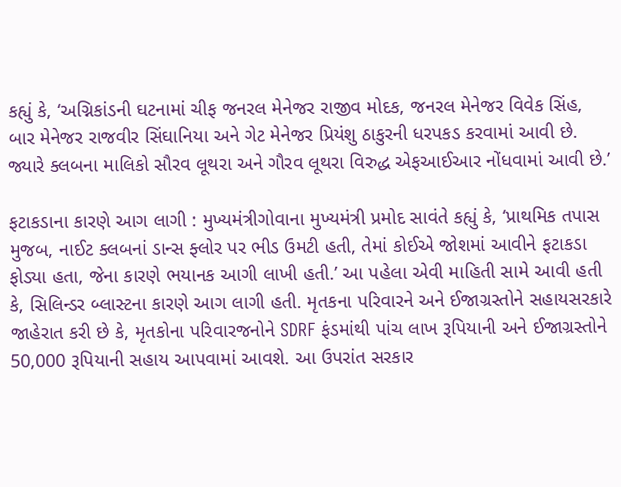કહ્યું કે, ‘અગ્નિકાંડની ઘટનામાં ચીફ જનરલ મેનેજર રાજીવ મોદક, જનરલ મેનેજર વિવેક સિંહ, બાર મેનેજર રાજવીર સિંઘાનિયા અને ગેટ મેનેજર પ્રિયંશુ ઠાકુરની ધરપકડ કરવામાં આવી છે. જ્યારે ક્લબના માલિકો સૌરવ લૂથરા અને ગૌરવ લૂથરા વિરુદ્ધ એફઆઈઆર નોંધવામાં આવી છે.’

ફટાકડાના કારણે આગ લાગી : મુખ્યમંત્રીગોવાના મુખ્યમંત્રી પ્રમોદ સાવંતે કહ્યું કે, ‘પ્રાથમિક તપાસ મુજબ, નાઈટ ક્લબનાં ડાન્સ ફ્લોર પર ભીડ ઉમટી હતી, તેમાં કોઈએ જોશમાં આવીને ફટાકડા ફોડ્યા હતા, જેના કારણે ભયાનક આગી લાખી હતી.’ આ પહેલા એવી માહિતી સામે આવી હતી કે, સિલિન્ડર બ્લાસ્ટના કારણે આગ લાગી હતી. મૃતકના પરિવારને અને ઈજાગ્રસ્તોને સહાયસરકારે જાહેરાત કરી છે કે, મૃતકોના પરિવારજનોને SDRF ફંડમાંથી પાંચ લાખ રૂપિયાની અને ઈજાગ્રસ્તોને 50,000 રૂપિયાની સહાય આપવામાં આવશે. આ ઉપરાંત સરકાર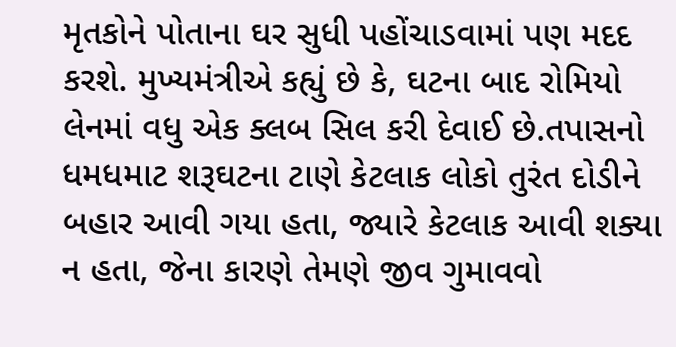મૃતકોને પોતાના ઘર સુધી પહોંચાડવામાં પણ મદદ કરશે. મુખ્યમંત્રીએ કહ્યું છે કે, ઘટના બાદ રોમિયો લેનમાં વધુ એક ક્લબ સિલ કરી દેવાઈ છે.તપાસનો ધમધમાટ શરૂઘટના ટાણે કેટલાક લોકો તુરંત દોડીને બહાર આવી ગયા હતા, જ્યારે કેટલાક આવી શક્યા ન હતા, જેના કારણે તેમણે જીવ ગુમાવવો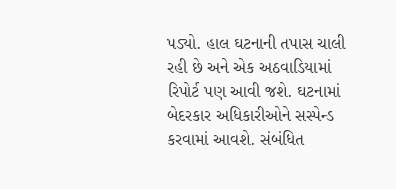પડ્યો. હાલ ઘટનાની તપાસ ચાલી રહી છે અને એક અઠવાડિયામાં રિપોર્ટ પણ આવી જશે. ઘટનામાં બેદરકાર અધિકારીઓને સસ્પેન્ડ કરવામાં આવશે. સંબંધિત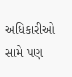અધિકારીઓ સામે પણ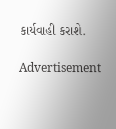કાર્યવાહી કરાશે.

Advertisement